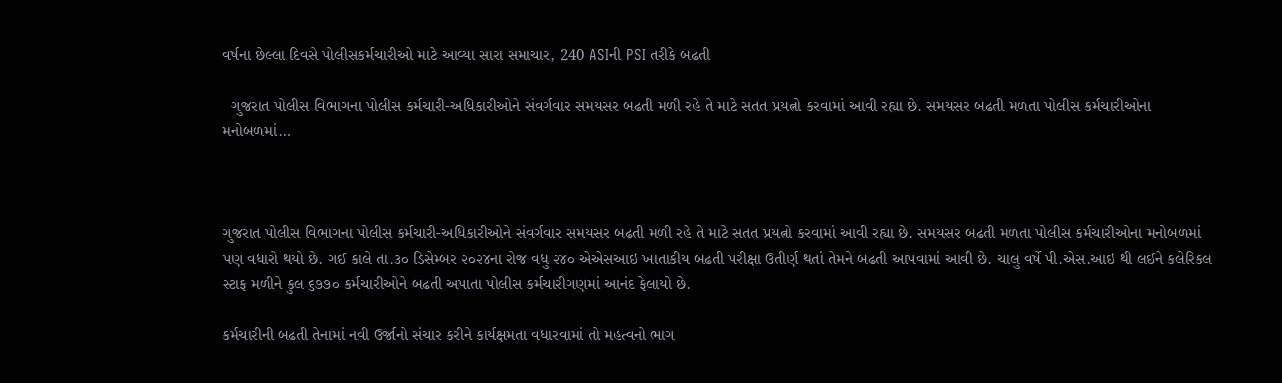વર્ષના છેલ્લા દિવસે પોલીસકર્મચારીઓ માટે આવ્યા સારા સમાચાર, 240 ASIની PSI તરીકે બઢતી

  ગુજરાત પોલીસ વિભાગના પોલીસ કર્મચારી-અધિકારીઓને સંવર્ગવાર સમયસર બઢતી મળી રહે તે માટે સતત પ્રયત્નો કરવામાં આવી રહ્યા છે. સમયસર બઢતી મળતા પોલીસ કર્મચારીઓના મનોબળમાં…



ગુજરાત પોલીસ વિભાગના પોલીસ કર્મચારી-અધિકારીઓને સંવર્ગવાર સમયસર બઢતી મળી રહે તે માટે સતત પ્રયત્નો કરવામાં આવી રહ્યા છે. સમયસર બઢતી મળતા પોલીસ કર્મચારીઓના મનોબળમાં પણ વધારો થયો છે. ગઈ કાલે તા.૩૦ ડિસેમ્બર ૨૦૨૪ના રોજ વધુ ૨૪૦ એએસઆઇ ખાતાકીય બઢતી પરીક્ષા ઉતીર્ણ થતાં તેમને બઢતી આપવામાં આવી છે. ચાલુ વર્ષે પી.એસ.આઇ થી લઈને કલેરિકલ સ્ટાફ મળીને કુલ ૬૭૭૦ કર્મચારીઓને બઢતી અપાતા પોલીસ કર્મચારીગણમાં આનંદ ફેલાયો છે.

કર્મચારીની બઢતી તેનામાં નવી ઉર્જાનો સંચાર કરીને કાર્યક્ષમતા વધારવામાં તો મહત્વનો ભાગ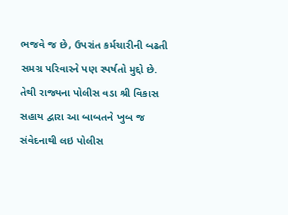ભજવે જ છે, ઉપરાંત કર્મચારીની બઢતી સમગ્ર પરિવારને પણ સ્પર્ષતો મુદ્દો છે. તેથી રાજ્યના પોલીસ વડા શ્રી વિકાસ સહાય દ્વારા આ બાબતને ખુબ જ સંવેદનાથી લઇ પોલીસ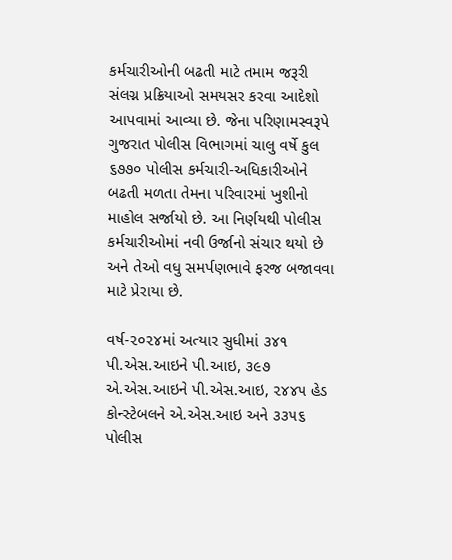કર્મચારીઓની બઢતી માટે તમામ જરૂરી સંલગ્ન પ્રક્રિયાઓ સમયસર કરવા આદેશો આપવામાં આવ્યા છે. જેના પરિણામસ્વરૂપે ગુજરાત પોલીસ વિભાગમાં ચાલુ વર્ષે કુલ ૬૭૭૦ પોલીસ કર્મચારી-અધિકારીઓને બઢતી મળતા તેમના પરિવારમાં ખુશીનો માહોલ સર્જાયો છે. આ નિર્ણયથી પોલીસ કર્મચારીઓમાં નવી ઉર્જાનો સંચાર થયો છે અને તેઓ વધુ સમર્પણભાવે ફરજ બજાવવા માટે પ્રેરાયા છે.

વર્ષ-૨૦૨૪માં અત્યાર સુધીમાં ૩૪૧ પી.એસ.આઇને પી.આઇ, ૩૯૭ એ.એસ.આઇને પી.એસ.આઇ, ૨૪૪૫ હેડ કોન્સ્ટેબલને એ.એસ.આઇ અને ૩૩૫૬ પોલીસ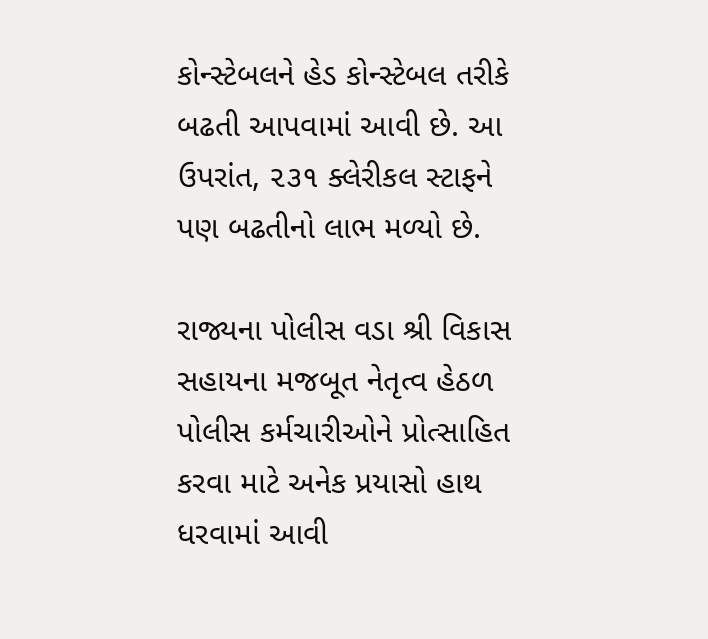કોન્સ્ટેબલને હેડ કોન્સ્ટેબલ તરીકે બઢતી આપવામાં આવી છે. આ ઉપરાંત, ૨૩૧ ક્લેરીકલ સ્ટાફને પણ બઢતીનો લાભ મળ્યો છે.

રાજ્યના પોલીસ વડા શ્રી વિકાસ સહાયના મજબૂત નેતૃત્વ હેઠળ પોલીસ કર્મચારીઓને પ્રોત્સાહિત કરવા માટે અનેક પ્રયાસો હાથ ધરવામાં આવી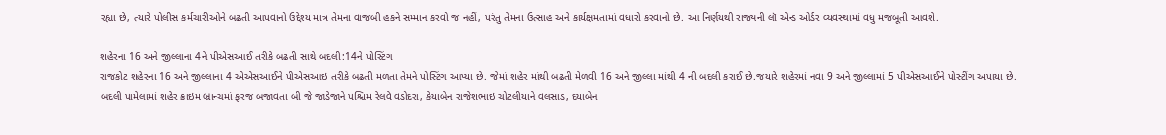રહ્યા છે, ત્યારે પોલીસ કર્મચારીઓને બઢતી આપવાનો ઉદ્દેશ્ય માત્ર તેમના વાજબી હકને સમ્માન કરવો જ નહીં, પરંતુ તેમના ઉત્સાહ અને કાર્યક્ષમતામાં વધારો કરવાનો છે. આ નિર્ણયથી રાજ્યની લૉ એન્ડ ઓર્ડર વ્યવસ્થામાં વધુ મજબૂતી આવશે.

શહેરના 16 અને જીલ્લાના 4ને પીએસઆઈ તરીકે બઢતી સાથે બદલી:14ને પોસ્ટિંગ
રાજકોટ શહેરના 16 અને જીલ્લાના 4 એએસઆઈને પીએસઆઇ તરીકે બઢતી મળતા તેમને પોસ્ટિંગ આપ્યા છે. જેમાં શહેર માંથી બઢતી મેળવી 16 અને જીલ્લા માંથી 4 ની બદલી કરાઈ છે.જયારે શહેરમાં નવા 9 અને જીલ્લામાં 5 પીએસઆઈને પોસ્ટીંગ અપાયા છે. બદલી પામેલામાં શહેર ક્રાઇમ બ્રાન્ચમાં ફરજ બજાવતા બી જે જાડેજાને પશ્ચિમ રેલવે વડોદરા, કેયાબેન રાજેશભાઇ ચોટલીયાને વલસાડ, દયાબેન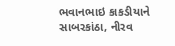ભવાનભાઇ કાકડીયાને સાબરકાંઠા, નીરવ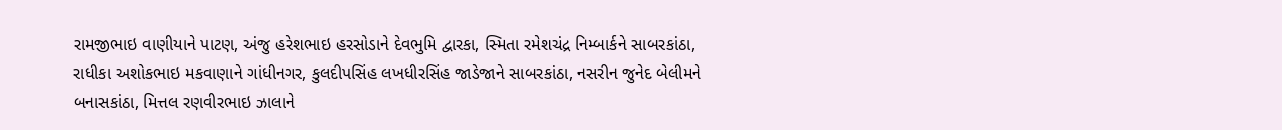રામજીભાઇ વાણીયાને પાટણ, અંજુ હરેશભાઇ હરસોડાને દેવભુમિ દ્વારકા, સ્મિતા રમેશચંદ્ર નિમ્બાર્કને સાબરકાંઠા, રાધીકા અશોકભાઇ મકવાણાને ગાંધીનગર, કુલદીપસિંહ લખધીરસિંહ જાડેજાને સાબરકાંઠા, નસરીન જુનેદ બેલીમને બનાસકાંઠા, મિત્તલ રણવીરભાઇ ઝાલાને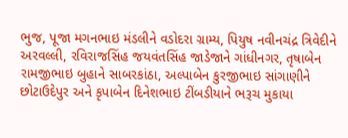ભુજ, પૂજા મગનભાઇ મંડલીને વડોદરા ગ્રામ્ય, પિયુષ નવીનચંદ્ર ત્રિવેદીને અરવલ્લી, રવિરાજસિંહ જયવંતસિંહ જાડેજાને ગાંધીનગર, તૃષાબેન રામજીભાઇ બુહાને સાબરકાંઠા, અલ્પાબેન કુરજીભાઇ સાંગાણીને છોટાઉદેપુર અને કૃપાબેન દિનેશભાઇ ટીંબડીયાને ભરૂચ મુકાયા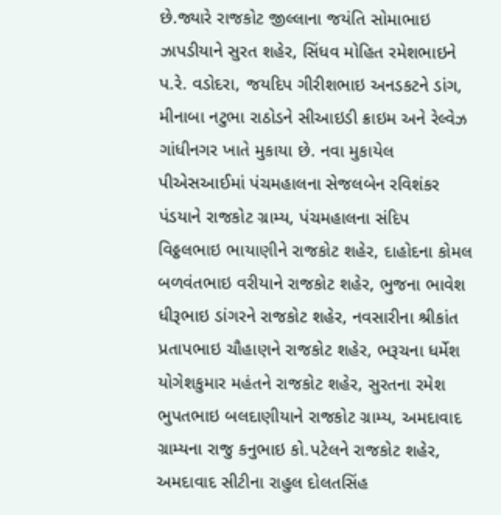છે.જ્યારે રાજકોટ જીલ્લાના જયંતિ સોમાભાઇ ઝાપડીયાને સુરત શહેર, સિંધવ મોહિત રમેશભાઇને પ.રે. વડોદરા, જયદિપ ગીરીશભાઇ અનડકટને ડાંગ, મીનાબા નટુભા રાઠોડને સીઆઇડી ક્રાઇમ અને રેલ્વેઝ ગાંધીનગર ખાતે મુકાયા છે. નવા મુકાયેલ પીએસઆઈમાં પંચમહાલના સેજલબેન રવિશંકર પંડયાને રાજકોટ ગ્રામ્ય, પંચમહાલના સંદિપ વિઠ્ઠલભાઇ ભાયાણીને રાજકોટ શહેર, દાહોદના કોમલ બળવંતભાઇ વરીયાને રાજકોટ શહેર, ભુજના ભાવેશ ધીરૂભાઇ ડાંગરને રાજકોટ શહેર, નવસારીના શ્રીકાંત પ્રતાપભાઇ ચૌહાણને રાજકોટ શહેર, ભરૂચના ધર્મેશ યોગેશકુમાર મહંતને રાજકોટ શહેર, સુરતના રમેશ ભુપતભાઇ બલદાણીયાને રાજકોટ ગ્રામ્ય, અમદાવાદ ગ્રામ્યના રાજુ કનુભાઇ કો.પટેલને રાજકોટ શહેર, અમદાવાદ સીટીના રાહુલ દોલતસિંહ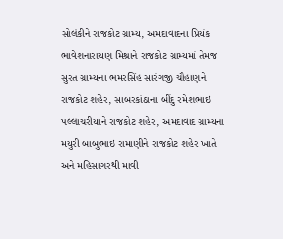સોલંકીને રાજકોટ ગ્રામ્ય, અમદાવાદના પ્રિયંક ભાવેશનારાયણ મિશ્રાને રાજકોટ ગ્રામ્યમાં તેમજ સુરત ગ્રામ્યના ભમરસિંહ સારંગજી ચૌહાણને રાજકોટ શહેર, સાબરકાંઠાના બીંદુ રમેશભાઇ પલ્લાચરીયાને રાજકોટ શહેર, અમદાવાદ ગ્રામ્યના મયુરી બાબુભાઇ રામાણીને રાજકોટ શહેર ખાતે અને મહિસાગરથી માવી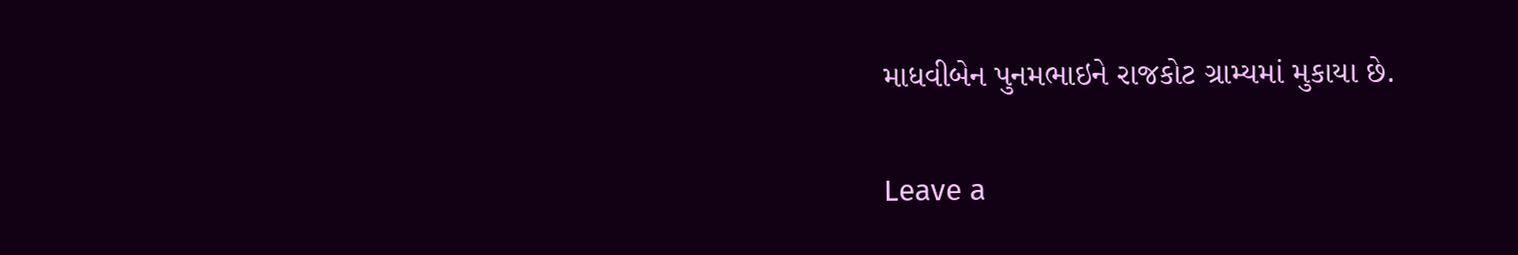માધવીબેન પુનમભાઇને રાજકોટ ગ્રામ્યમાં મુકાયા છે.

Leave a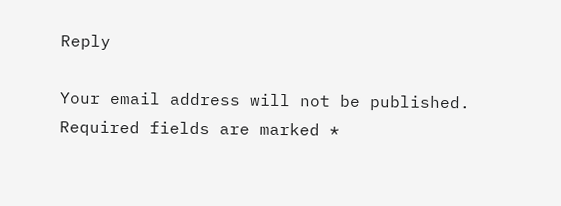Reply

Your email address will not be published. Required fields are marked *